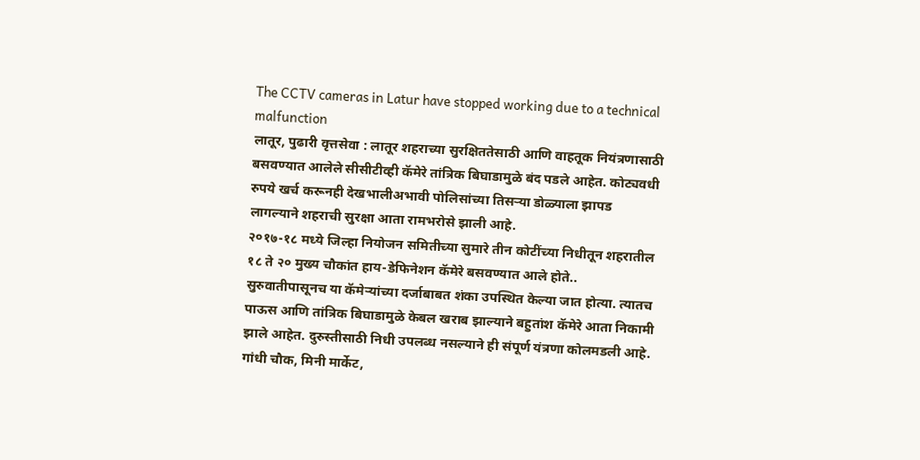The CCTV cameras in Latur have stopped working due to a technical malfunction
लातूर, पुढारी वृत्तसेवा : लातूर शहराच्या सुरक्षिततेसाठी आणि वाहतूक नियंत्रणासाठी बसवण्यात आलेले सीसीटीव्ही कॅमेरे तांत्रिक बिघाडामुळे बंद पडले आहेत. कोट्यवधी रुपये खर्च करूनही देखभालीअभावी पोलिसांच्या तिसऱ्या डोळ्याला झापड लागल्याने शहराची सुरक्षा आता रामभरोसे झाली आहे.
२०१७-१८ मध्ये जिल्हा नियोजन समितीच्या सुमारे तीन कोटींच्या निधीतून शहरातील १८ ते २० मुख्य चौकांत हाय-डेफिनेशन कॅमेरे बसवण्यात आले होते.. सुरुवातीपासूनच या कॅमेऱ्यांच्या दर्जाबाबत शंका उपस्थित केल्या जात होत्या. त्यातच पाऊस आणि तांत्रिक बिघाडामुळे केबल खराब झाल्याने बहुतांश कॅमेरे आता निकामी झाले आहेत. दुरुस्तीसाठी निधी उपलब्ध नसल्याने ही संपूर्ण यंत्रणा कोलमडली आहे.
गांधी चौक, मिनी मार्केट,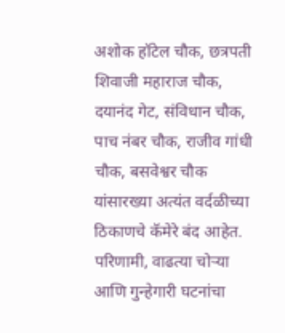अशोक हॉटेल चौक, छत्रपती शिवाजी महाराज चौक, दयानंद गेट, संविधान चौक, पाच नंबर चौक, राजीव गांधी चौक, बसवेश्वर चौक यांसारख्या अत्यंत वर्दळीच्या ठिकाणचे कॅमेरे बंद आहेत. परिणामी, वाढत्या चोऱ्या आणि गुन्हेगारी घटनांचा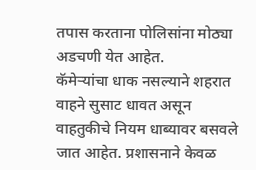तपास करताना पोलिसांना मोठ्या अडचणी येत आहेत.
कॅमेऱ्यांचा धाक नसल्याने शहरात वाहने सुसाट धावत असून वाहतुकीचे नियम धाब्यावर बसवले जात आहेत. प्रशासनाने केवळ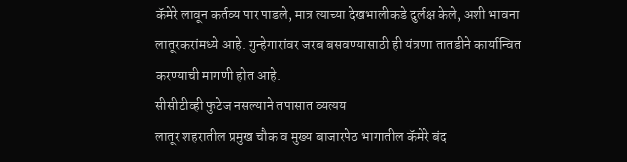कॅमेरे लावून कर्तव्य पार पाडले, मात्र त्याच्या देखभालीकडे दुर्लक्ष केले, अशी भावना लातूरकरांमध्ये आहे. गुन्हेगारांवर जरब बसवण्यासाठी ही यंत्रणा तातडीने कार्यान्वित करण्याची मागणी होत आहे.
सीसीटीव्ही फुटेज नसल्याने तपासात व्यत्यय
लातूर शहरातील प्रमुख चौक व मुख्य बाजारपेठ भागातील कॅमेरे बंद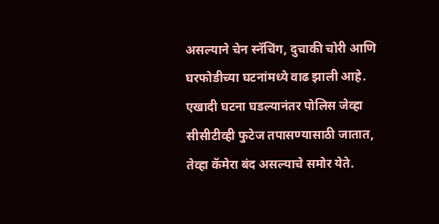असल्याने चेन स्नॅचिंग, दुचाकी चोरी आणि घरफोडीच्या घटनांमध्ये वाढ झाली आहे. एखादी घटना घडल्यानंतर पोलिस जेव्हा सीसीटीव्ही फुटेज तपासण्यासाठी जातात, तेव्हा कॅमेरा बंद असल्याचे समोर येते.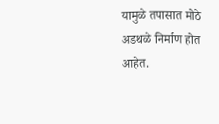यामुळे तपासात मोठे अडथळे निर्माण होत आहेत.